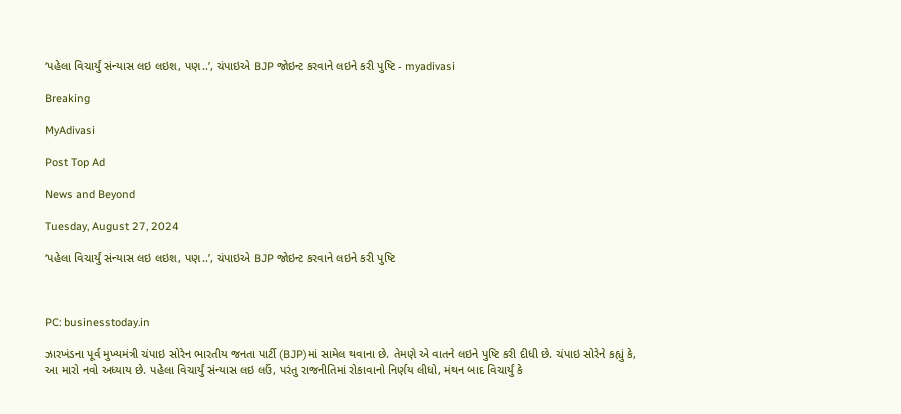‘પહેલા વિચાર્યું સંન્યાસ લઇ લઇશ, પણ..’, ચંપાઇએ BJP જોઇન્ટ કરવાને લઇને કરી પુષ્ટિ - myadivasi

Breaking

MyAdivasi

Post Top Ad

News and Beyond

Tuesday, August 27, 2024

‘પહેલા વિચાર્યું સંન્યાસ લઇ લઇશ, પણ..’, ચંપાઇએ BJP જોઇન્ટ કરવાને લઇને કરી પુષ્ટિ



PC: businesstoday.in

ઝારખંડના પૂર્વ મુખ્યમંત્રી ચંપાઇ સોરેન ભારતીય જનતા પાર્ટી (BJP)માં સામેલ થવાના છે. તેમણે એ વાતને લઇને પુષ્ટિ કરી દીધી છે. ચંપાઇ સોરેને કહ્યું કે, આ મારો નવો અધ્યાય છે. પહેલા વિચાર્યું સંન્યાસ લઇ લઉં, પરંતુ રાજનીતિમાં રોકાવાનો નિર્ણય લીધો, મંથન બાદ વિચાર્યું કે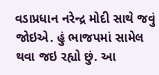વડાપ્રધાન નરેન્દ્ર મોદી સાથે જવું જોઇએ. હું ભાજપમાં સામેલ થવા જઇ રહ્યો છું. આ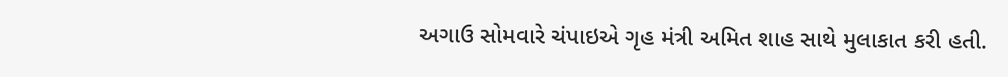અગાઉ સોમવારે ચંપાઇએ ગૃહ મંત્રી અમિત શાહ સાથે મુલાકાત કરી હતી.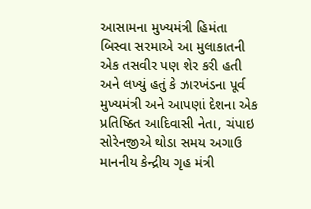આસામના મુખ્યમંત્રી હિમંતા બિસ્વા સરમાએ આ મુલાકાતની એક તસવીર પણ શેર કરી હતી અને લખ્યું હતું કે ઝારખંડના પૂર્વ મુખ્યમંત્રી અને આપણાં દેશના એક પ્રતિષ્ઠિત આદિવાસી નેતા, ચંપાઇ સોરેનજીએ થોડા સમય અગાઉ માનનીય કેન્દ્રીય ગૃહ મંત્રી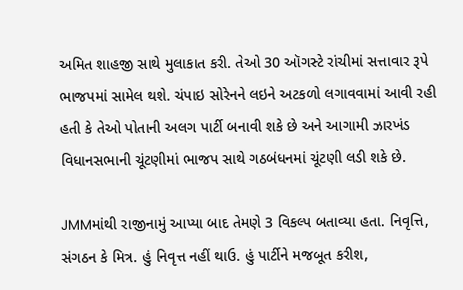અમિત શાહજી સાથે મુલાકાત કરી. તેઓ 30 ઑગસ્ટે રાંચીમાં સત્તાવાર રૂપે ભાજપમાં સામેલ થશે. ચંપાઇ સોરેનને લઇને અટકળો લગાવવામાં આવી રહી હતી કે તેઓ પોતાની અલગ પાર્ટી બનાવી શકે છે અને આગામી ઝારખંડ વિધાનસભાની ચૂંટણીમાં ભાજપ સાથે ગઠબંધનમાં ચૂંટણી લડી શકે છે.

JMMમાંથી રાજીનામું આપ્યા બાદ તેમણે 3 વિકલ્પ બતાવ્યા હતા. નિવૃત્તિ, સંગઠન કે મિત્ર. હું નિવૃત્ત નહીં થાઉ. હું પાર્ટીને મજબૂત કરીશ,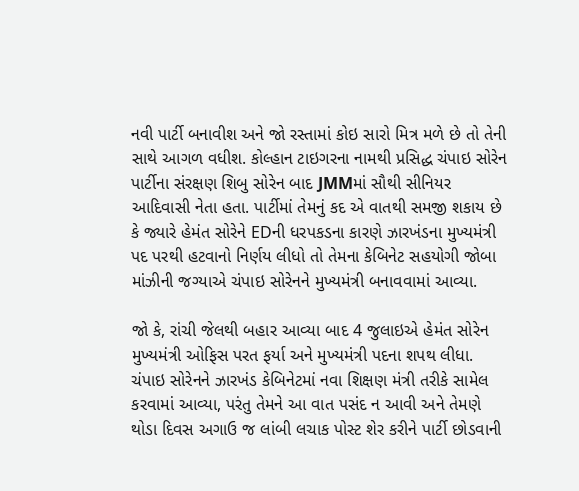નવી પાર્ટી બનાવીશ અને જો રસ્તામાં કોઇ સારો મિત્ર મળે છે તો તેની સાથે આગળ વધીશ. કોલ્હાન ટાઇગરના નામથી પ્રસિદ્ધ ચંપાઇ સોરેન પાર્ટીના સંરક્ષણ શિબુ સોરેન બાદ JMMમાં સૌથી સીનિયર આદિવાસી નેતા હતા. પાર્ટીમાં તેમનું કદ એ વાતથી સમજી શકાય છે કે જ્યારે હેમંત સોરેને EDની ધરપકડના કારણે ઝારખંડના મુખ્યમંત્રી પદ પરથી હટવાનો નિર્ણય લીધો તો તેમના કેબિનેટ સહયોગી જોબા માંઝીની જગ્યાએ ચંપાઇ સોરેનને મુખ્યમંત્રી બનાવવામાં આવ્યા.

જો કે, રાંચી જેલથી બહાર આવ્યા બાદ 4 જુલાઇએ હેમંત સોરેન મુખ્યમંત્રી ઓફિસ પરત ફર્યા અને મુખ્યમંત્રી પદના શપથ લીધા. ચંપાઇ સોરેનને ઝારખંડ કેબિનેટમાં નવા શિક્ષણ મંત્રી તરીકે સામેલ કરવામાં આવ્યા, પરંતુ તેમને આ વાત પસંદ ન આવી અને તેમણે થોડા દિવસ અગાઉ જ લાંબી લચાક પોસ્ટ શેર કરીને પાર્ટી છોડવાની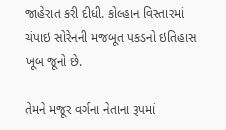જાહેરાત કરી દીધી. કોલ્હાન વિસ્તારમાં ચંપાઇ સોરેનની મજબૂત પકડનો ઇતિહાસ ખૂબ જૂનો છે.

તેમને મજૂર વર્ગના નેતાના રૂપમાં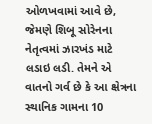ઓળખવામાં આવે છે, જેમણે શિબૂ સોરેનના નેતૃત્વમાં ઝારખંડ માટે લડાઇ લડી. તેમને એ વાતનો ગર્વ છે કે આ ક્ષેત્રના સ્થાનિક ગામના 10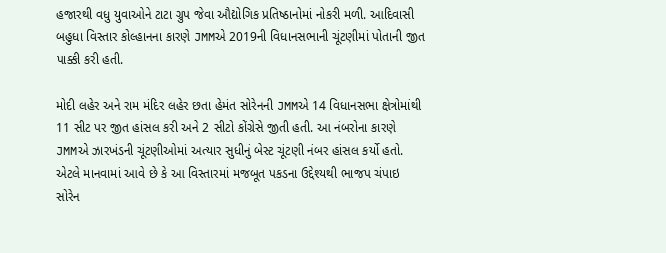હજારથી વધુ યુવાઓને ટાટા ગ્રુપ જેવા ઔદ્યોગિક પ્રતિષ્ઠાનોમાં નોકરી મળી. આદિવાસી બહુધા વિસ્તાર કોલ્હાનના કારણે JMMએ 2019ની વિધાનસભાની ચૂંટણીમાં પોતાની જીત પાક્કી કરી હતી.

મોદી લહેર અને રામ મંદિર લહેર છતા હેમંત સોરેનની JMMએ 14 વિધાનસભા ક્ષેત્રોમાંથી 11 સીટ પર જીત હાંસલ કરી અને 2 સીટો કોંગ્રેસે જીતી હતી. આ નંબરોના કારણે JMMએ ઝારખંડની ચૂંટણીઓમાં અત્યાર સુધીનું બેસ્ટ ચૂંટણી નંબર હાંસલ કર્યો હતો. એટલે માનવામાં આવે છે કે આ વિસ્તારમાં મજબૂત પકડના ઉદ્દેશ્યથી ભાજપ ચંપાઇ સોરેન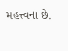મહત્ત્વના છે.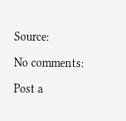Source:

No comments:

Post a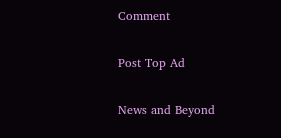Comment

Post Top Ad

News and Beyond